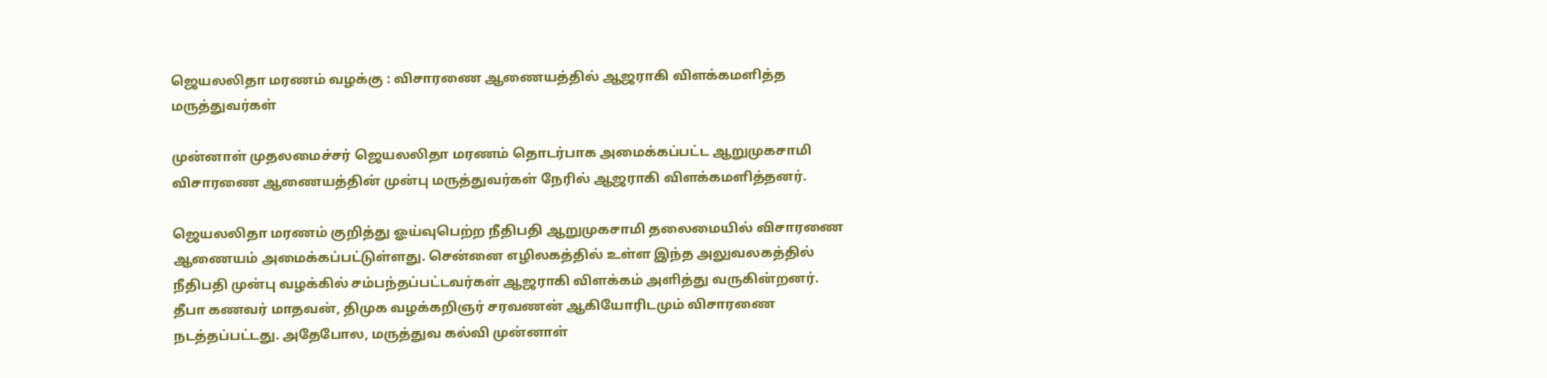ஜெயலலிதா மரணம் வழக்கு : விசாரணை ஆணையத்தில் ஆஜராகி விளக்கமளித்த மருத்துவர்கள்

முன்னாள் முதலமைச்சர் ஜெயலலிதா மரணம் தொடர்பாக அமைக்கப்பட்ட ஆறுமுகசாமி விசாரணை ஆணையத்தின் முன்பு மருத்துவர்கள் நேரில் ஆஜராகி விளக்கமளித்தனர்.

ஜெயலலிதா மரணம் குறித்து ஓய்வுபெற்ற நீதிபதி ஆறுமுகசாமி தலைமையில் விசாரணை ஆணையம் அமைக்கப்பட்டுள்ளது. சென்னை எழிலகத்தில் உள்ள இந்த அலுவலகத்தில் நீதிபதி முன்பு வழக்கில் சம்பந்தப்பட்டவர்கள் ஆஜராகி விளக்கம் அளித்து வருகின்றனர்.  தீபா கணவர் மாதவன், திமுக வழக்கறிஞர் சரவணன் ஆகியோரிடமும் விசாரணை நடத்தப்பட்டது. அதேபோல, மருத்துவ கல்வி முன்னாள்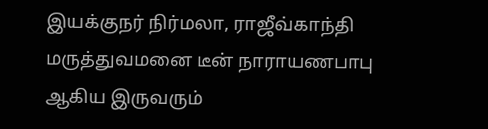இயக்குநர் நிர்மலா, ராஜீவ்காந்தி மருத்துவமனை டீன் நாராயணபாபு ஆகிய இருவரும்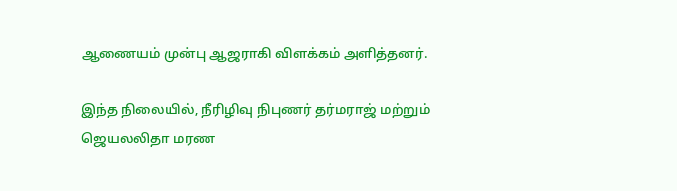ஆணையம் முன்பு ஆஜராகி விளக்கம் அளித்தனர்.

இந்த நிலையில், நீரிழிவு நிபுணர் தர்மராஜ் மற்றும் ஜெயலலிதா மரண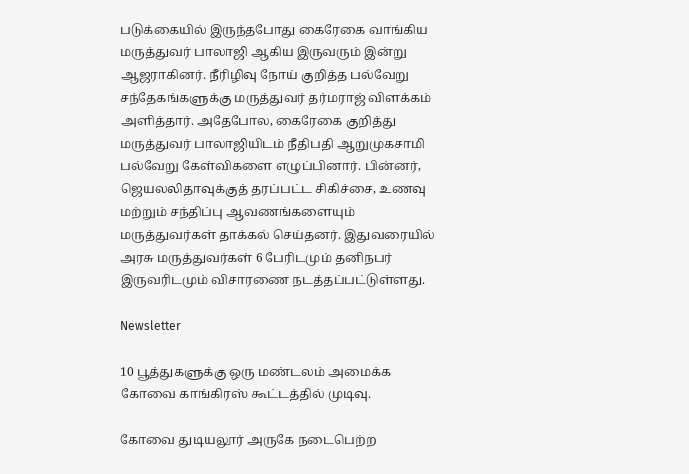படுக்கையில் இருந்தபோது கைரேகை வாங்கிய மருத்துவர் பாலாஜி ஆகிய இருவரும் இன்று ஆஜராகினர். நீரிழிவு நோய் குறித்த பல்வேறு சந்தேகங்களுக்கு மருத்துவர் தர்மராஜ் விளக்கம் அளித்தார். அதேபோல, கைரேகை குறித்து மருத்துவர் பாலாஜியிடம் நீதிபதி ஆறுமுகசாமி பல்வேறு கேள்விகளை எழுப்பினார். பின்னர், ஜெயலலிதாவுக்குத் தரப்பட்ட சிகிச்சை, உணவு மற்றும் சந்திப்பு ஆவணங்களையும் மருத்துவர்கள் தாக்கல் செய்தனர். இதுவரையில் அரசு மருத்துவர்கள் 6 பேரிடமும் தனிநபர் இருவரிடமும் விசாரணை நடத்தப்பட்டுள்ளது.

Newsletter

10 பூத்துகளுக்கு ஒரு மண்டலம் அமைக்க கோவை காங்கிரஸ் கூட்டத்தில் முடிவு.

கோவை துடியலூர் அருகே நடைபெற்ற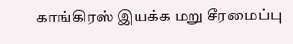காங்கிரஸ் இயக்க மறு சீரமைப்பு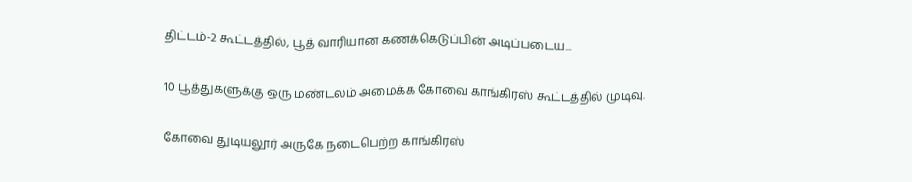திட்டம்-2 கூட்டத்தில், பூத் வாரியான கணக்கெடுப்பின் அடிப்படைய...

10 பூத்துகளுக்கு ஒரு மண்டலம் அமைக்க கோவை காங்கிரஸ் கூட்டத்தில் முடிவு.

கோவை துடியலூர் அருகே நடைபெற்ற காங்கிரஸ்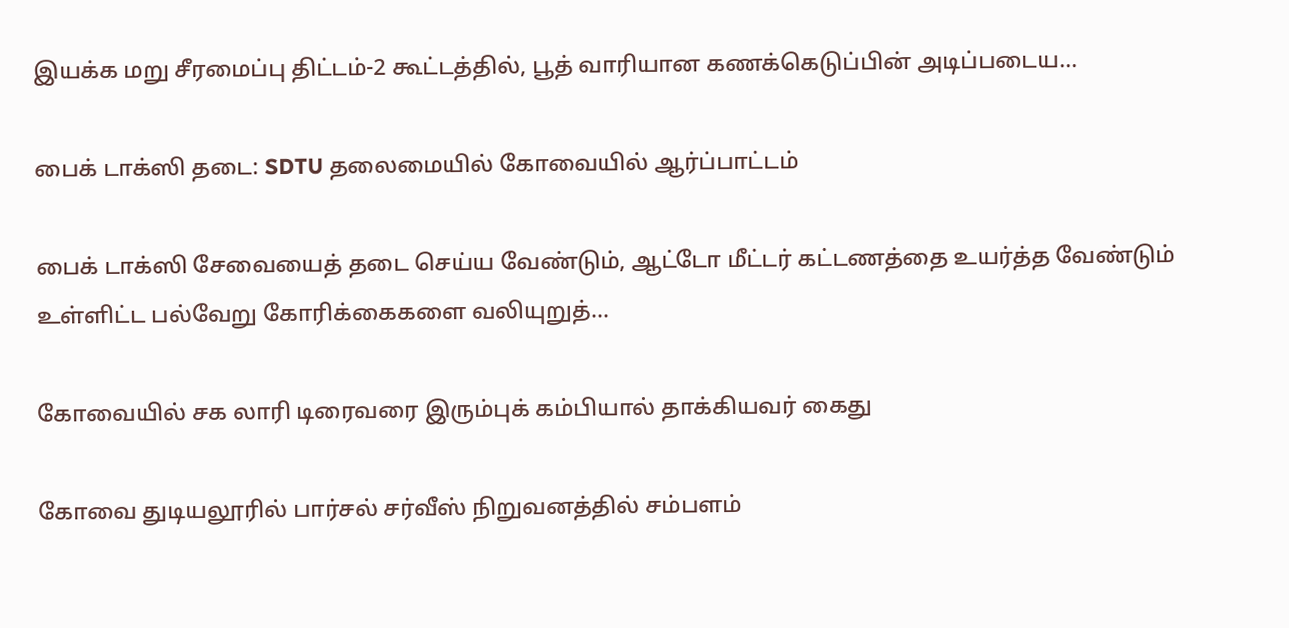இயக்க மறு சீரமைப்பு திட்டம்-2 கூட்டத்தில், பூத் வாரியான கணக்கெடுப்பின் அடிப்படைய...

பைக் டாக்ஸி தடை: SDTU தலைமையில் கோவையில் ஆர்ப்பாட்டம்

பைக் டாக்ஸி சேவையைத் தடை செய்ய வேண்டும், ஆட்டோ மீட்டர் கட்டணத்தை உயர்த்த வேண்டும் உள்ளிட்ட பல்வேறு கோரிக்கைகளை வலியுறுத்...

கோவையில் சக லாரி டிரைவரை இரும்புக் கம்பியால் தாக்கியவர் கைது

கோவை துடியலூரில் பார்சல் சர்வீஸ் நிறுவனத்தில் சம்பளம்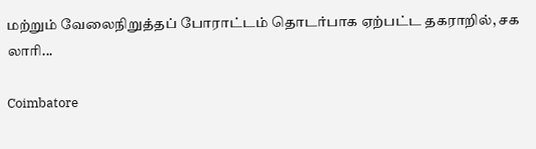மற்றும் வேலைநிறுத்தப் போராட்டம் தொடர்பாக ஏற்பட்ட தகராறில், சக லாரி...

Coimbatore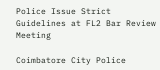Police Issue Strict Guidelines at FL2 Bar Review Meeting

Coimbatore City Police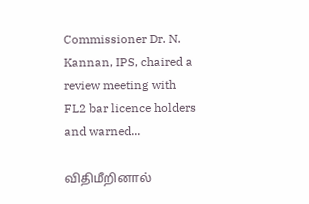Commissioner Dr. N. Kannan, IPS, chaired a review meeting with FL2 bar licence holders and warned...

விதிமீறினால்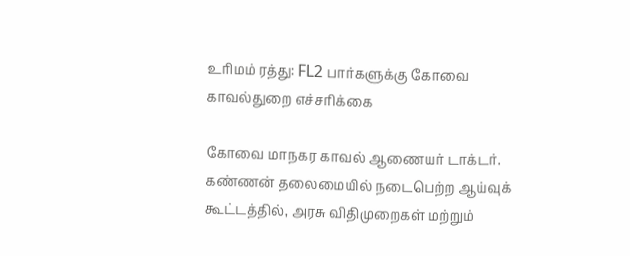உரிமம் ரத்து: FL2 பார்களுக்கு கோவை காவல்துறை எச்சரிக்கை

கோவை மாநகர காவல் ஆணையர் டாக்டர். கண்ணன் தலைமையில் நடைபெற்ற ஆய்வுக் கூட்டத்தில், அரசு விதிமுறைகள் மற்றும்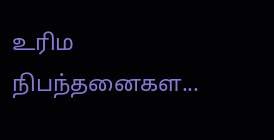உரிம நிபந்தனைகள...